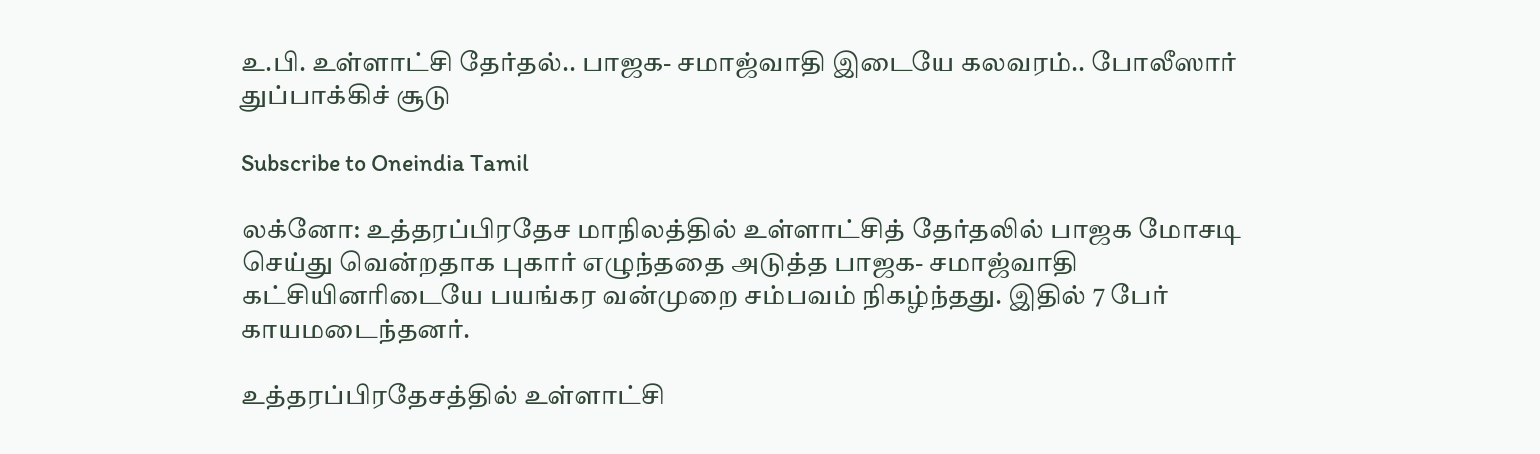உ.பி. உள்ளாட்சி தேர்தல்.. பாஜக- சமாஜ்வாதி இடையே கலவரம்.. போலீஸார் துப்பாக்கிச் சூடு

Subscribe to Oneindia Tamil

லக்னோ: உத்தரப்பிரதேச மாநிலத்தில் உள்ளாட்சித் தேர்தலில் பாஜக மோசடி செய்து வென்றதாக புகார் எழுந்ததை அடுத்த பாஜக- சமாஜ்வாதி கட்சியினரிடையே பயங்கர வன்முறை சம்பவம் நிகழ்ந்தது. இதில் 7 பேர் காயமடைந்தனர்.

உத்தரப்பிரதேசத்தில் உள்ளாட்சி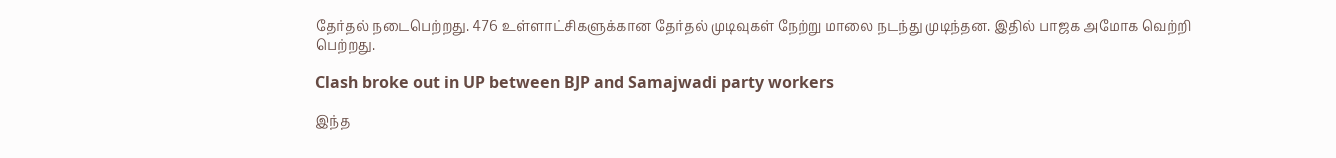தேர்தல் நடைபெற்றது. 476 உள்ளாட்சிகளுக்கான தேர்தல் முடிவுகள் நேற்று மாலை நடந்து முடிந்தன. இதில் பாஜக அமோக வெற்றி பெற்றது.

Clash broke out in UP between BJP and Samajwadi party workers

இந்த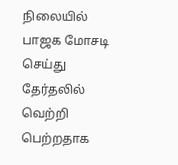நிலையில் பாஜக மோசடி செய்து தேர்தலில் வெற்றி பெற்றதாக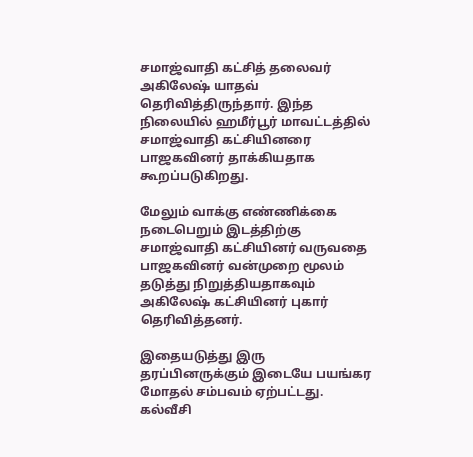சமாஜ்வாதி கட்சித் தலைவர் அகிலேஷ் யாதவ் தெரிவித்திருந்தார். இந்த நிலையில் ஹமீர்பூர் மாவட்டத்தில் சமாஜ்வாதி கட்சியினரை பாஜகவினர் தாக்கியதாக கூறப்படுகிறது.

மேலும் வாக்கு எண்ணிக்கை நடைபெறும் இடத்திற்கு சமாஜ்வாதி கட்சியினர் வருவதை பாஜகவினர் வன்முறை மூலம் தடுத்து நிறுத்தியதாகவும் அகிலேஷ் கட்சியினர் புகார் தெரிவித்தனர்.

இதையடுத்து இரு தரப்பினருக்கும் இடையே பயங்கர மோதல் சம்பவம் ஏற்பட்டது. கல்வீசி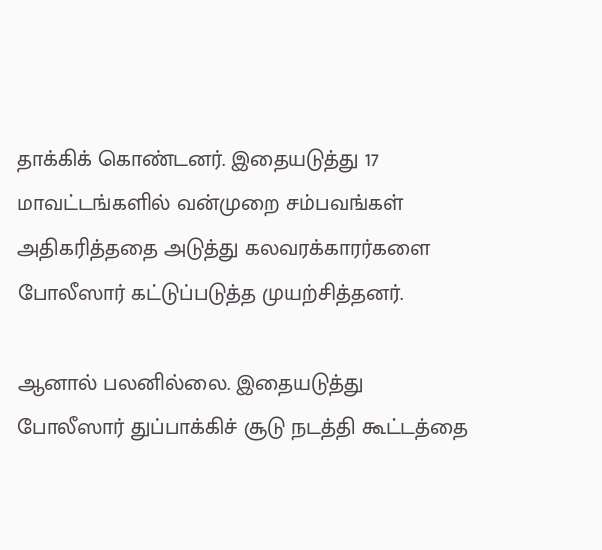தாக்கிக் கொண்டனர். இதையடுத்து 17 மாவட்டங்களில் வன்முறை சம்பவங்கள் அதிகரித்ததை அடுத்து கலவரக்காரர்களை போலீஸார் கட்டுப்படுத்த முயற்சித்தனர்.

ஆனால் பலனில்லை. இதையடுத்து போலீஸார் துப்பாக்கிச் சூடு நடத்தி கூட்டத்தை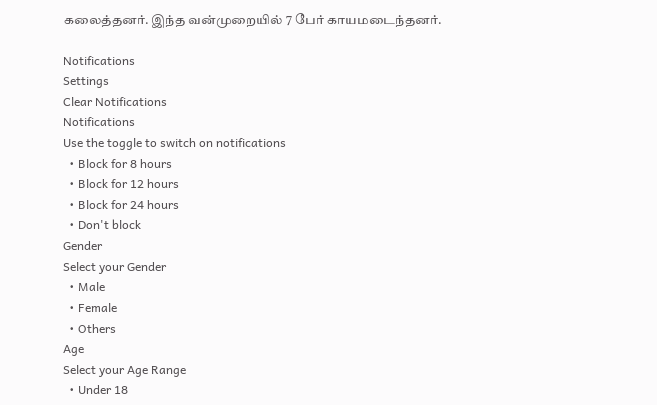கலைத்தனர். இந்த வன்முறையில் 7 பேர் காயமடைந்தனர்.

Notifications
Settings
Clear Notifications
Notifications
Use the toggle to switch on notifications
  • Block for 8 hours
  • Block for 12 hours
  • Block for 24 hours
  • Don't block
Gender
Select your Gender
  • Male
  • Female
  • Others
Age
Select your Age Range
  • Under 18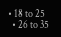• 18 to 25
  • 26 to 35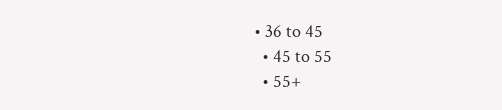• 36 to 45
  • 45 to 55
  • 55+